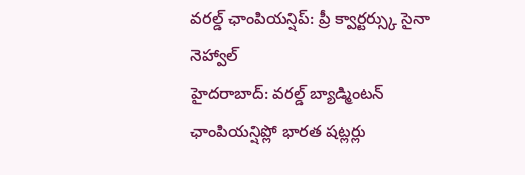వరల్డ్ ఛాంపియన్షిప్: ప్రీ క్వార్టర్స్కు సైనా నెహ్వాల్
హైదరాబాద్: వరల్డ్ బ్యాడ్మింటన్ ఛాంపియన్షిప్లో భారత షట్లర్లు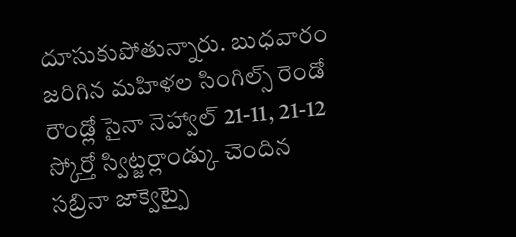దూసుకుపోతున్నారు. బుధవారం జరిగిన మహిళల సింగిల్స్ రెండో రౌండ్లో సైనా నెహ్వాల్ 21-11, 21-12 స్కోర్తో స్విట్జర్లాండ్కు చెందిన సబ్రినా జాక్వెట్పై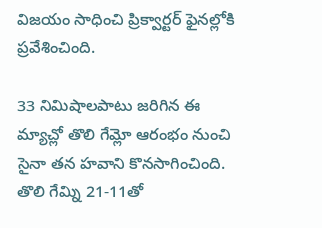విజయం సాధించి ప్రిక్వార్టర్ ఫైనల్లోకి ప్రవేశించింది.

33 నిమిషాలపాటు జరిగిన ఈ మ్యాచ్లో తొలి గేమ్లో ఆరంభం నుంచి సైనా తన హవాని కొనసాగించింది. తొలి గేమ్ని 21-11తో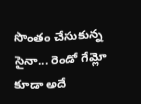సొంతం చేసుకున్న సైనా... రెండో గేమ్లో కూడా అదే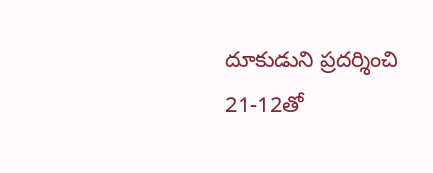దూకుడుని ప్రదర్శించి 21-12తో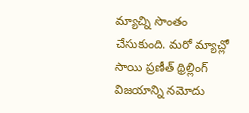మ్యాచ్ని సొంతం చేసుకుంది. మరో మ్యాచ్లో సాయి ప్రణీత్ థ్రిల్లింగ్ విజయాన్ని నమోదు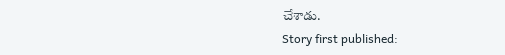చేశాడు.
Story first published: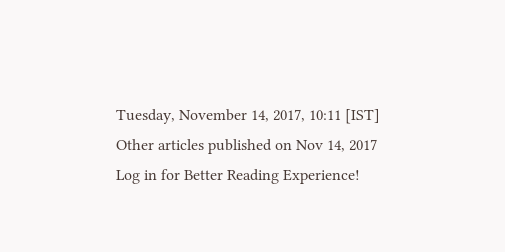Tuesday, November 14, 2017, 10:11 [IST]
Other articles published on Nov 14, 2017
Log in for Better Reading Experience!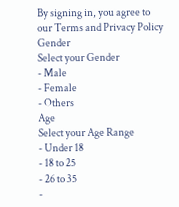By signing in, you agree to our Terms and Privacy Policy
Gender
Select your Gender
- Male
- Female
- Others
Age
Select your Age Range
- Under 18
- 18 to 25
- 26 to 35
-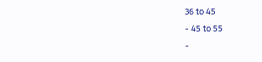36 to 45
- 45 to 55
-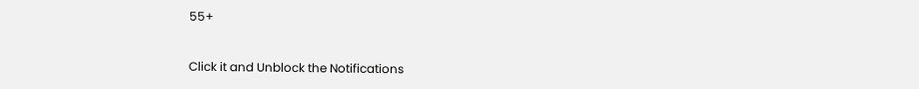55+


Click it and Unblock the Notifications